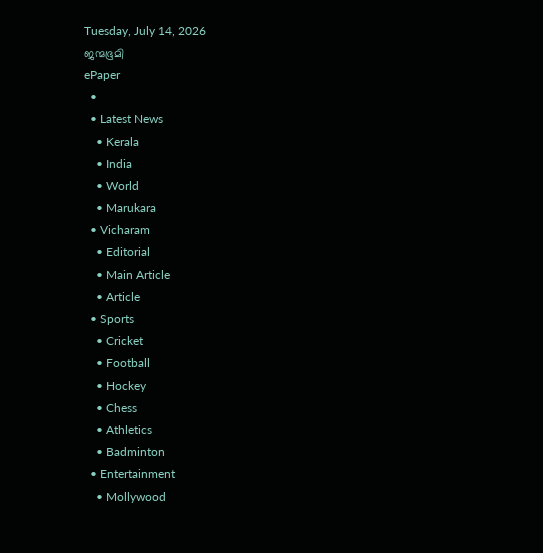Tuesday, July 14, 2026
ജന്മഭൂമി
ePaper
  •
  • Latest News
    • Kerala
    • India
    • World
    • Marukara
  • Vicharam
    • Editorial
    • Main Article
    • Article
  • Sports
    • Cricket
    • Football
    • Hockey
    • Chess
    • Athletics
    • Badminton
  • Entertainment
    • Mollywood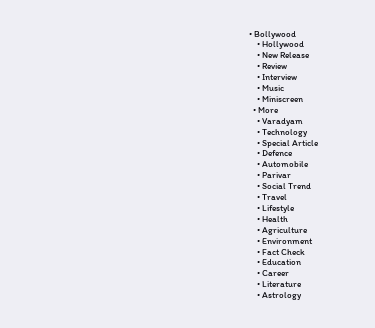• Bollywood
    • Hollywood
    • New Release
    • Review
    • Interview
    • Music
    • Miniscreen
  • More
    • Varadyam
    • Technology
    • Special Article
    • Defence
    • Automobile
    • Parivar
    • Social Trend
    • Travel
    • Lifestyle
    • Health
    • Agriculture
    • Environment
    • Fact Check
    • Education
    • Career
    • Literature
    • Astrology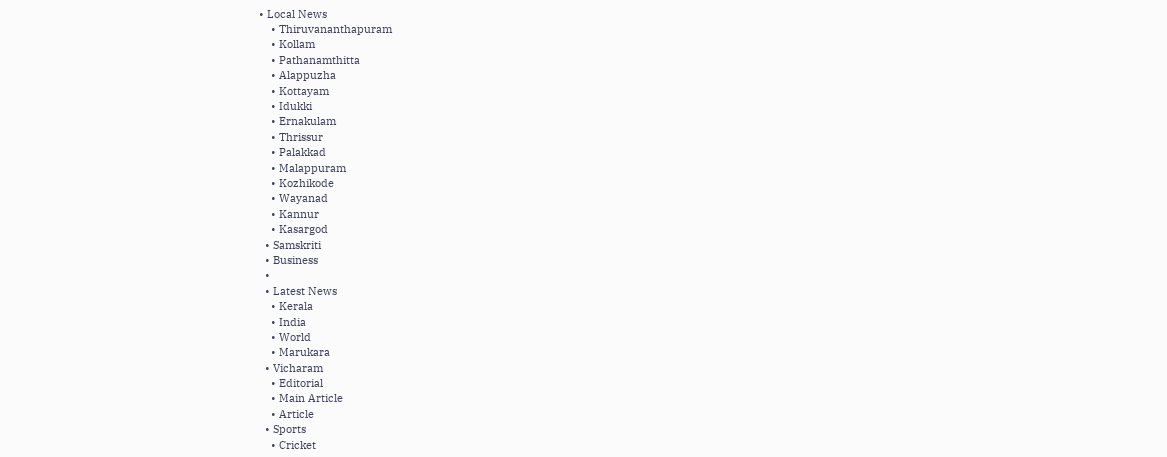• Local News
    • Thiruvananthapuram
    • Kollam
    • Pathanamthitta
    • Alappuzha
    • Kottayam
    • Idukki
    • Ernakulam
    • Thrissur
    • Palakkad
    • Malappuram
    • Kozhikode
    • Wayanad
    • Kannur
    • Kasargod
  • Samskriti
  • Business
  •
  • Latest News
    • Kerala
    • India
    • World
    • Marukara
  • Vicharam
    • Editorial
    • Main Article
    • Article
  • Sports
    • Cricket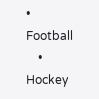• Football
    • Hockey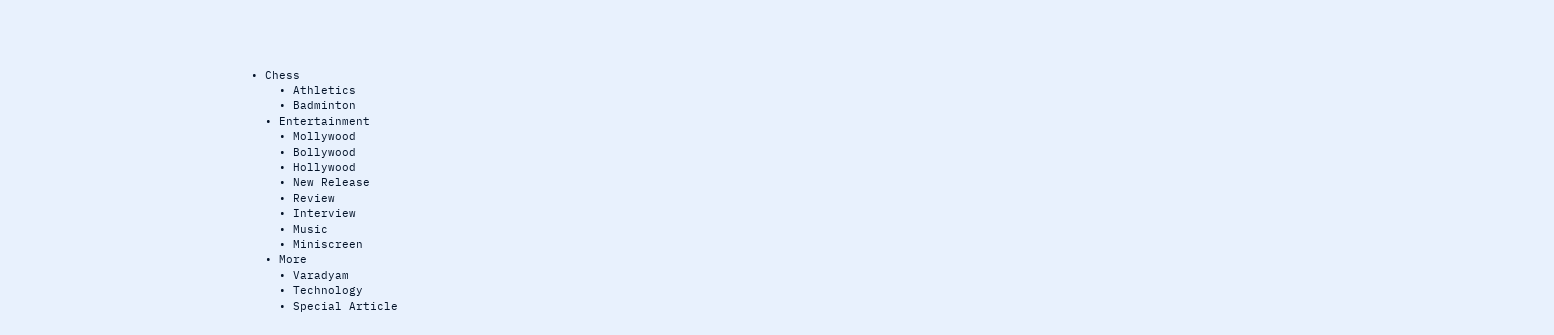• Chess
    • Athletics
    • Badminton
  • Entertainment
    • Mollywood
    • Bollywood
    • Hollywood
    • New Release
    • Review
    • Interview
    • Music
    • Miniscreen
  • More
    • Varadyam
    • Technology
    • Special Article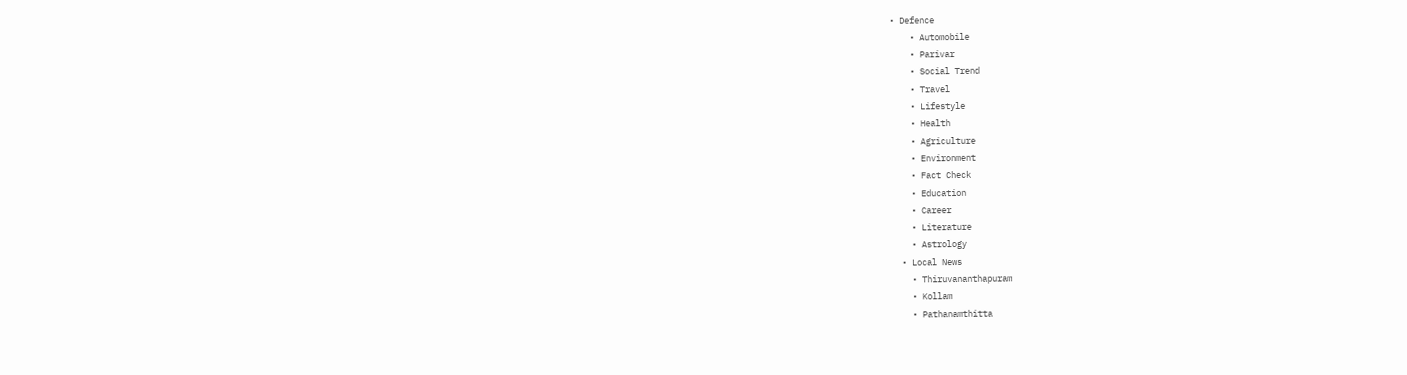• Defence
    • Automobile
    • Parivar
    • Social Trend
    • Travel
    • Lifestyle
    • Health
    • Agriculture
    • Environment
    • Fact Check
    • Education
    • Career
    • Literature
    • Astrology
  • Local News
    • Thiruvananthapuram
    • Kollam
    • Pathanamthitta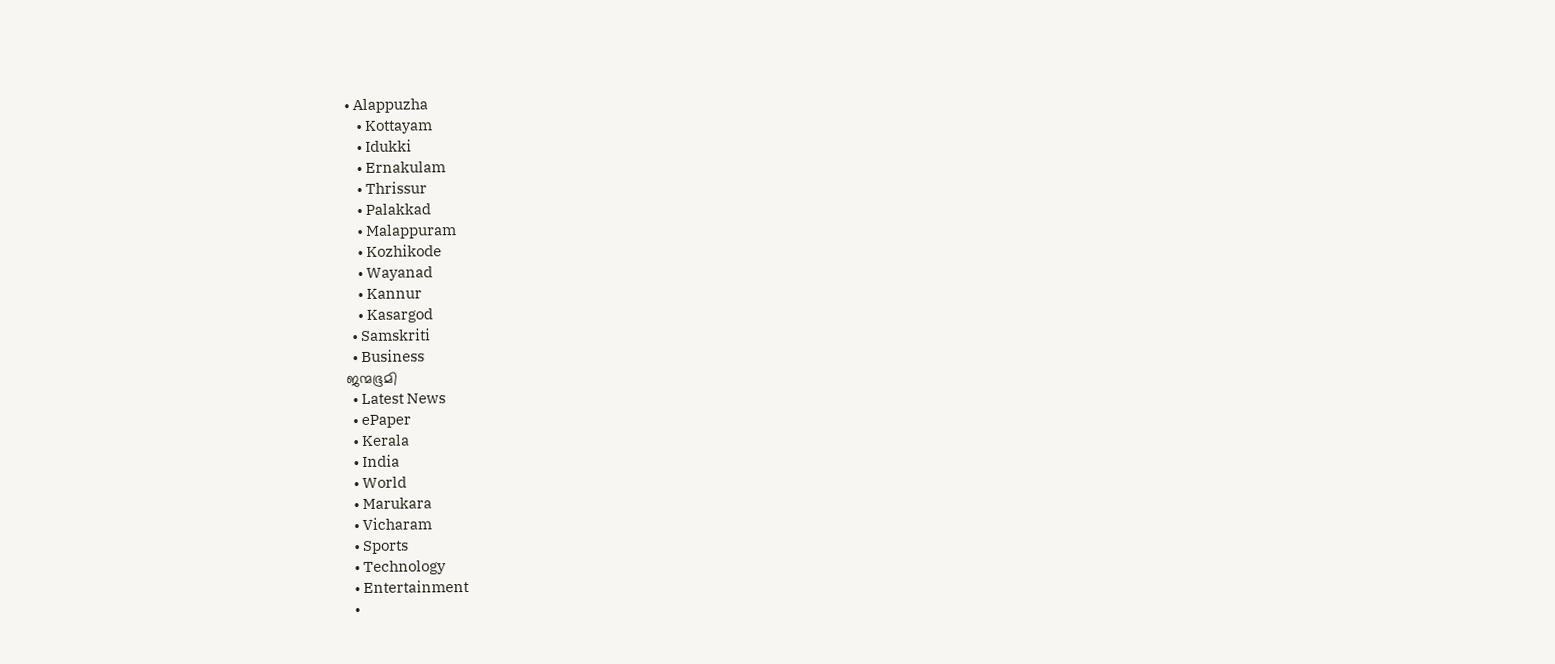• Alappuzha
    • Kottayam
    • Idukki
    • Ernakulam
    • Thrissur
    • Palakkad
    • Malappuram
    • Kozhikode
    • Wayanad
    • Kannur
    • Kasargod
  • Samskriti
  • Business
ജന്മഭൂമി
  • Latest News
  • ePaper
  • Kerala
  • India
  • World
  • Marukara
  • Vicharam
  • Sports
  • Technology
  • Entertainment
  •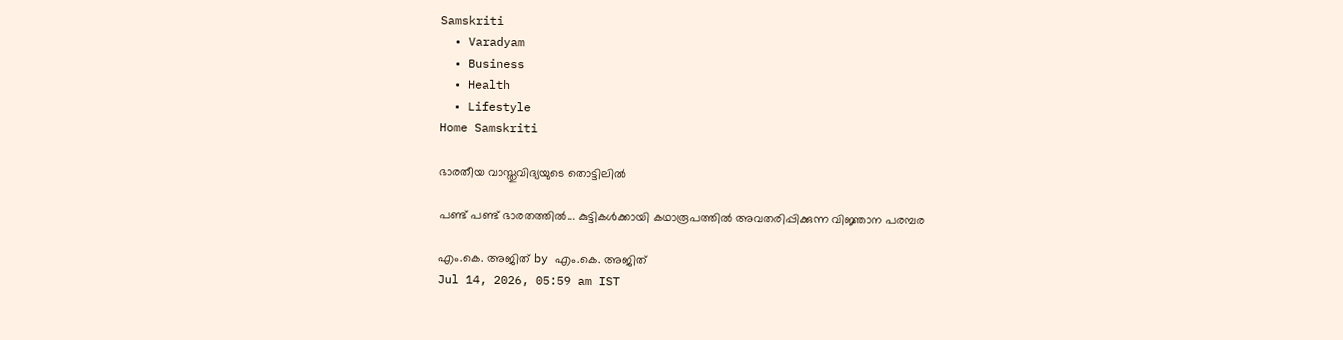Samskriti
  • Varadyam
  • Business
  • Health
  • Lifestyle
Home Samskriti

ഭാരതീയ വാസ്തുവിദ്യയുടെ തൊട്ടിലില്‍

പണ്ട് പണ്ട് ഭാരതത്തില്‍... കുട്ടികള്‍ക്കായി കഥാരൂപത്തില്‍ അവതരിപ്പിക്കുന്ന വിജ്ഞാന പരമ്പര

എം.കെ. അജിത് by എം.കെ. അജിത്
Jul 14, 2026, 05:59 am IST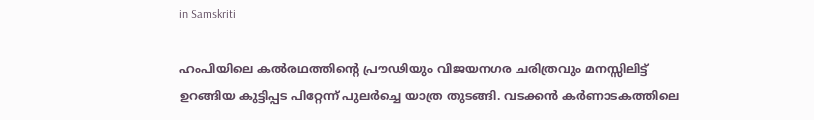in Samskriti

ഹംപിയിലെ കല്‍രഥത്തിന്റെ പ്രൗഢിയും വിജയനഗര ചരിത്രവും മനസ്സിലിട്ട് ഉറങ്ങിയ കുട്ടിപ്പട പിറ്റേന്ന് പുലര്‍ച്ചെ യാത്ര തുടങ്ങി. വടക്കന്‍ കര്‍ണാടകത്തിലെ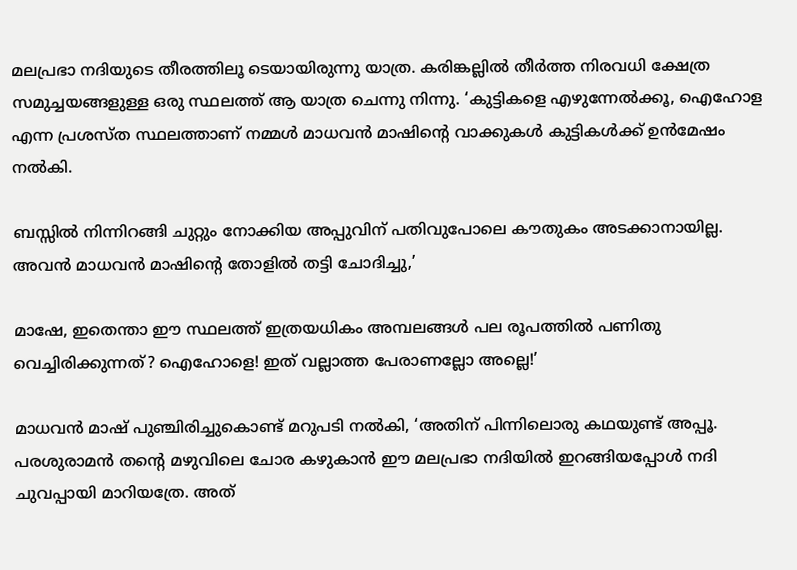മലപ്രഭാ നദിയുടെ തീരത്തിലൂ ടെയായിരുന്നു യാത്ര. കരിങ്കല്ലില്‍ തീര്‍ത്ത നിരവധി ക്ഷേത്ര സമുച്ചയങ്ങളുള്ള ഒരു സ്ഥലത്ത് ആ യാത്ര ചെന്നു നിന്നു. ‘കുട്ടികളെ എഴുന്നേല്‍ക്കൂ, ഐഹോള എന്ന പ്രശസ്ത സ്ഥലത്താണ് നമ്മള്‍ മാധവന്‍ മാഷിന്റെ വാക്കുകള്‍ കുട്ടികള്‍ക്ക് ഉന്‍മേഷം നല്‍കി.

ബസ്സില്‍ നിന്നിറങ്ങി ചുറ്റും നോക്കിയ അപ്പുവിന് പതിവുപോലെ കൗതുകം അടക്കാനായില്ല. അവന്‍ മാധവന്‍ മാഷിന്റെ തോളില്‍ തട്ടി ചോദിച്ചു,’

മാഷേ, ഇതെന്താ ഈ സ്ഥലത്ത് ഇത്രയധികം അമ്പലങ്ങള്‍ പല രൂപത്തില്‍ പണിതു വെച്ചിരിക്കുന്നത്? ഐഹോളെ! ഇത് വല്ലാത്ത പേരാണല്ലോ അല്ലെ!’

മാധവന്‍ മാഷ് പുഞ്ചിരിച്ചുകൊണ്ട് മറുപടി നല്‍കി, ‘അതിന് പിന്നിലൊരു കഥയുണ്ട് അപ്പൂ. പരശുരാമന്‍ തന്റെ മഴുവിലെ ചോര കഴുകാന്‍ ഈ മലപ്രഭാ നദിയില്‍ ഇറങ്ങിയപ്പോള്‍ നദി ചുവപ്പായി മാറിയത്രേ. അത്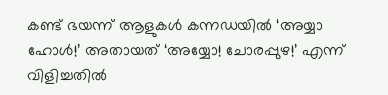കണ്ട് ഭയന്ന് ആളുകള്‍ കന്നഡയില്‍ ‘അയ്യാ ഹോള്‍!’ അതായത് ‘അയ്യോ! ചോരപ്പുഴ!’ എന്ന് വിളിച്ചതില്‍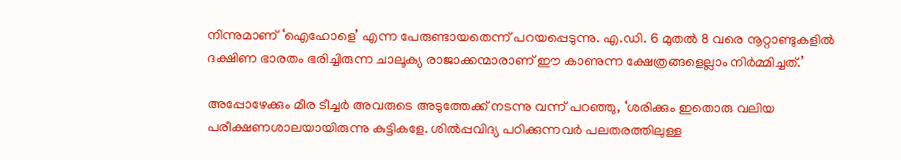നിന്നുമാണ് ‘ഐഹോളെ’ എന്ന പേരുണ്ടായതെന്ന് പറയപ്പെടുന്നു. എ.ഡി. 6 മുതല്‍ 8 വരെ നൂറ്റാണ്ടുകളില്‍ ദക്ഷിണ ഭാരതം ഭരിച്ചിരുന്ന ചാലൂക്യ രാജാക്കന്മാരാണ് ഈ കാണുന്ന ക്ഷേത്രങ്ങളെല്ലാം നിര്‍മ്മിച്ചത്.’

അപ്പോഴേക്കും മീര ടീച്ചര്‍ അവരുടെ അടുത്തേക്ക് നടന്നു വന്ന് പറഞ്ഞു, ‘ശരിക്കും ഇതൊരു വലിയ പരീക്ഷണശാലയായിരുന്നു കുട്ടികളേ. ശില്‍പ്പവിദ്യ പഠിക്കുന്നവര്‍ പലതരത്തിലുള്ള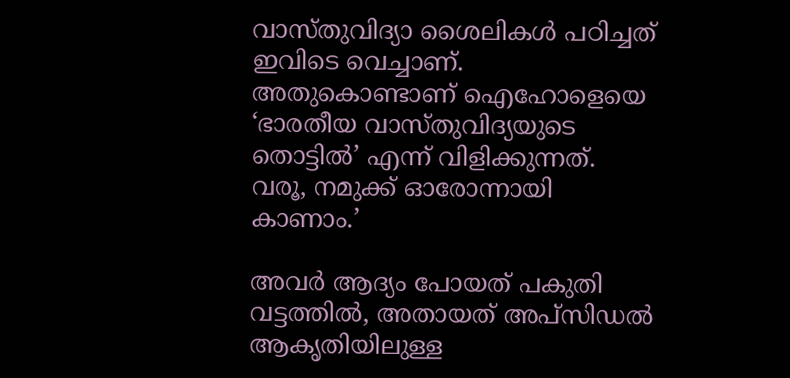വാസ്തുവിദ്യാ ശൈലികള്‍ പഠിച്ചത് ഇവിടെ വെച്ചാണ്. അതുകൊണ്ടാണ് ഐഹോളെയെ ‘ഭാരതീയ വാസ്തുവിദ്യയുടെ തൊട്ടില്‍’ എന്ന് വിളിക്കുന്നത്. വരൂ, നമുക്ക് ഓരോന്നായി കാണാം.’

അവര്‍ ആദ്യം പോയത് പകുതി വട്ടത്തില്‍, അതായത് അപ്‌സിഡല്‍ ആകൃതിയിലുള്ള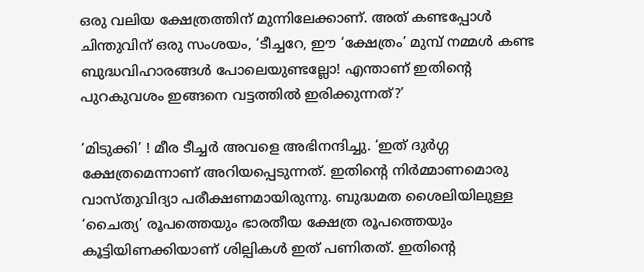ഒരു വലിയ ക്ഷേത്രത്തിന് മുന്നിലേക്കാണ്. അത് കണ്ടപ്പോള്‍ ചിന്തുവിന് ഒരു സംശയം, ‘ടീച്ചറേ, ഈ ‘ക്ഷേത്രം’ മുമ്പ് നമ്മള്‍ കണ്ട ബുദ്ധവിഹാരങ്ങള്‍ പോലെയുണ്ടല്ലോ! എന്താണ് ഇതിന്റെ പുറകുവശം ഇങ്ങനെ വട്ടത്തില്‍ ഇരിക്കുന്നത്?’

‘മിടുക്കി’ ! മീര ടീച്ചര്‍ അവളെ അഭിനന്ദിച്ചു. ‘ഇത് ദുര്‍ഗ്ഗ ക്ഷേത്രമെന്നാണ് അറിയപ്പെടുന്നത്. ഇതിന്റെ നിര്‍മ്മാണമൊരു വാസ്തുവിദ്യാ പരീക്ഷണമായിരുന്നു. ബുദ്ധമത ശൈലിയിലുള്ള ‘ചൈത്യ’ രൂപത്തെയും ഭാരതീയ ക്ഷേത്ര രൂപത്തെയും കൂട്ടിയിണക്കിയാണ് ശില്പികള്‍ ഇത് പണിതത്. ഇതിന്റെ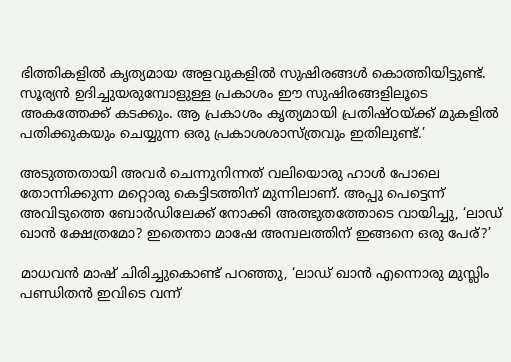ഭിത്തികളില്‍ കൃത്യമായ അളവുകളില്‍ സുഷിരങ്ങള്‍ കൊത്തിയിട്ടുണ്ട്. സൂര്യന്‍ ഉദിച്ചുയരുമ്പോളുള്ള പ്രകാശം ഈ സുഷിരങ്ങളിലൂടെ അകത്തേക്ക് കടക്കും. ആ പ്രകാശം കൃത്യമായി പ്രതിഷ്ഠയ്‌ക്ക് മുകളില്‍ പതിക്കുകയും ചെയ്യുന്ന ഒരു പ്രകാശശാസ്ത്രവും ഇതിലുണ്ട്.’

അടുത്തതായി അവര്‍ ചെന്നുനിന്നത് വലിയൊരു ഹാള്‍ പോലെ തോന്നിക്കുന്ന മറ്റൊരു കെട്ടിടത്തിന് മുന്നിലാണ്. അപ്പു പെട്ടെന്ന് അവിടുത്തെ ബോര്‍ഡിലേക്ക് നോക്കി അത്ഭുതത്തോടെ വായിച്ചു, ‘ലാഡ് ഖാന്‍ ക്ഷേത്രമോ? ഇതെന്താ മാഷേ അമ്പലത്തിന് ഇങ്ങനെ ഒരു പേര്?’

മാധവന്‍ മാഷ് ചിരിച്ചുകൊണ്ട് പറഞ്ഞു, ‘ലാഡ് ഖാന്‍ എന്നൊരു മുസ്ലിം പണ്ഡിതന്‍ ഇവിടെ വന്ന്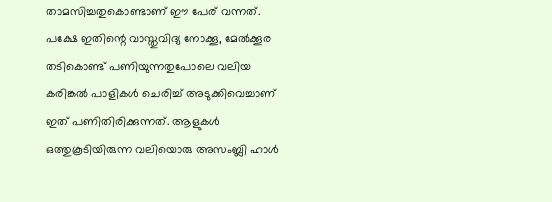താമസിച്ചതുകൊണ്ടാണ് ഈ പേര് വന്നത്. പക്ഷേ ഇതിന്റെ വാസ്തുവിദ്യ നോക്കൂ, മേല്‍ക്കൂര തടികൊണ്ട് പണിയുന്നതുപോലെ വലിയ കരിങ്കല്‍ പാളികള്‍ ചെരിച്ച് അടുക്കിവെച്ചാണ് ഇത് പണിതിരിക്കുന്നത്. ആളുകള്‍ ഒത്തുകൂടിയിരുന്ന വലിയൊരു അസംബ്ലി ഹാള്‍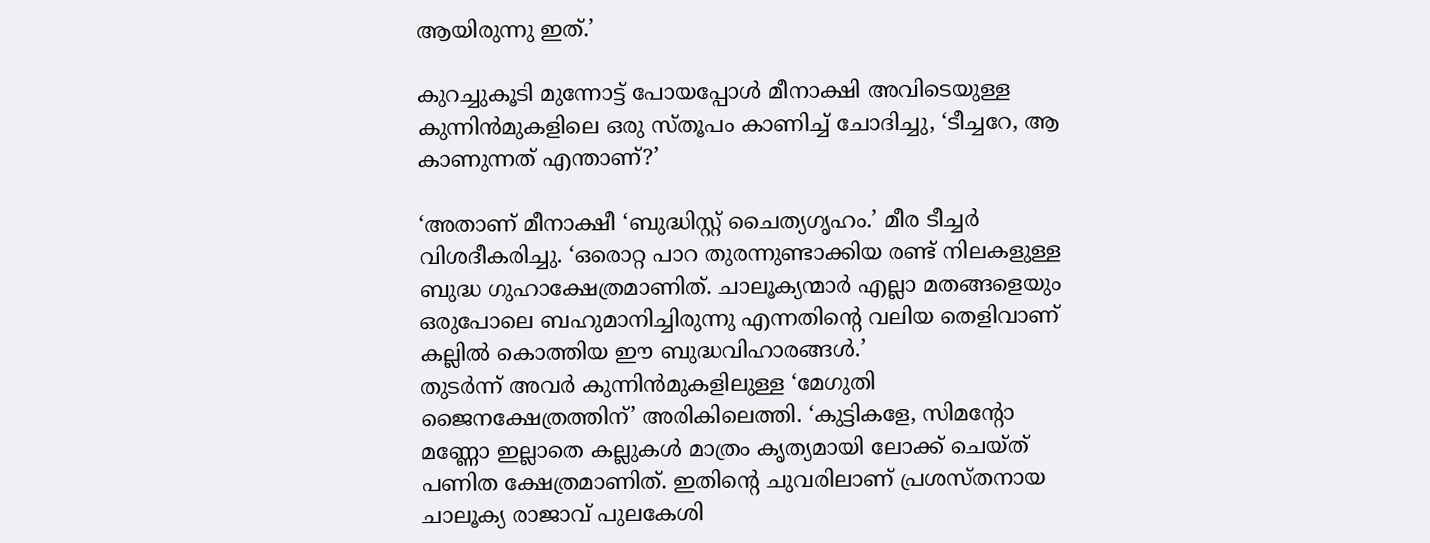ആയിരുന്നു ഇത്.’

കുറച്ചുകൂടി മുന്നോട്ട് പോയപ്പോള്‍ മീനാക്ഷി അവിടെയുള്ള കുന്നിന്‍മുകളിലെ ഒരു സ്തൂപം കാണിച്ച് ചോദിച്ചു, ‘ടീച്ചറേ, ആ കാണുന്നത് എന്താണ്?’

‘അതാണ് മീനാക്ഷീ ‘ബുദ്ധിസ്റ്റ് ചൈത്യഗൃഹം.’ മീര ടീച്ചര്‍ വിശദീകരിച്ചു. ‘ഒരൊറ്റ പാറ തുരന്നുണ്ടാക്കിയ രണ്ട് നിലകളുള്ള ബുദ്ധ ഗുഹാക്ഷേത്രമാണിത്. ചാലൂക്യന്മാര്‍ എല്ലാ മതങ്ങളെയും ഒരുപോലെ ബഹുമാനിച്ചിരുന്നു എന്നതിന്റെ വലിയ തെളിവാണ് കല്ലില്‍ കൊത്തിയ ഈ ബുദ്ധവിഹാരങ്ങള്‍.’
തുടര്‍ന്ന് അവര്‍ കുന്നിന്‍മുകളിലുള്ള ‘മേഗുതി ജൈനക്ഷേത്രത്തിന്’ അരികിലെത്തി. ‘കുട്ടികളേ, സിമന്റോ മണ്ണോ ഇല്ലാതെ കല്ലുകള്‍ മാത്രം കൃത്യമായി ലോക്ക് ചെയ്ത് പണിത ക്ഷേത്രമാണിത്. ഇതിന്റെ ചുവരിലാണ് പ്രശസ്തനായ ചാലൂക്യ രാജാവ് പുലകേശി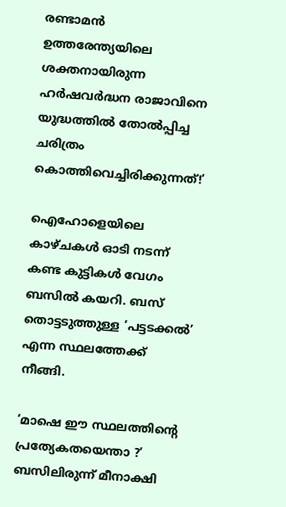രണ്ടാമന്‍ ഉത്തരേന്ത്യയിലെ ശക്തനായിരുന്ന ഹര്‍ഷവര്‍ദ്ധന രാജാവിനെ യുദ്ധത്തില്‍ തോല്‍പ്പിച്ച ചരിത്രം കൊത്തിവെച്ചിരിക്കുന്നത്!’

ഐഹോളെയിലെ കാഴ്ചകള്‍ ഓടി നടന്ന് കണ്ട കുട്ടികള്‍ വേഗം ബസില്‍ കയറി. ബസ് തൊട്ടടുത്തുള്ള ‘പട്ടടക്കല്‍’ എന്ന സ്ഥലത്തേക്ക് നീങ്ങി.

‘മാഷെ ഈ സ്ഥലത്തിന്റെ പ്രത്യേകതയെന്താ ?’ ബസിലിരുന്ന് മീനാക്ഷി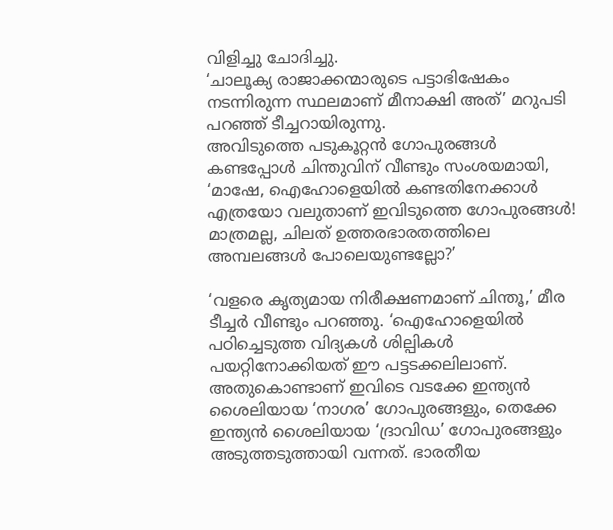വിളിച്ചു ചോദിച്ചു.
‘ചാലൂക്യ രാജാക്കന്മാരുടെ പട്ടാഭിഷേകം നടന്നിരുന്ന സ്ഥലമാണ് മീനാക്ഷി അത്’ മറുപടി പറഞ്ഞ് ടീച്ചറായിരുന്നു.
അവിടുത്തെ പടുകൂറ്റന്‍ ഗോപുരങ്ങള്‍ കണ്ടപ്പോള്‍ ചിന്തുവിന് വീണ്ടും സംശയമായി, ‘മാഷേ, ഐഹോളെയില്‍ കണ്ടതിനേക്കാള്‍ എത്രയോ വലുതാണ് ഇവിടുത്തെ ഗോപുരങ്ങള്‍! മാത്രമല്ല, ചിലത് ഉത്തരഭാരതത്തിലെ അമ്പലങ്ങള്‍ പോലെയുണ്ടല്ലോ?’

‘വളരെ കൃത്യമായ നിരീക്ഷണമാണ് ചിന്തൂ,’ മീര ടീച്ചര്‍ വീണ്ടും പറഞ്ഞു. ‘ഐഹോളെയില്‍ പഠിച്ചെടുത്ത വിദ്യകള്‍ ശില്പികള്‍ പയറ്റിനോക്കിയത് ഈ പട്ടടക്കലിലാണ്. അതുകൊണ്ടാണ് ഇവിടെ വടക്കേ ഇന്ത്യന്‍ ശൈലിയായ ‘നാഗര’ ഗോപുരങ്ങളും, തെക്കേ ഇന്ത്യന്‍ ശൈലിയായ ‘ദ്രാവിഡ’ ഗോപുരങ്ങളും അടുത്തടുത്തായി വന്നത്. ഭാരതീയ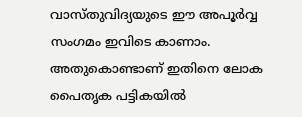വാസ്തുവിദ്യയുടെ ഈ അപൂര്‍വ്വ സംഗമം ഇവിടെ കാണാം. അതുകൊണ്ടാണ് ഇതിനെ ലോക പൈതൃക പട്ടികയില്‍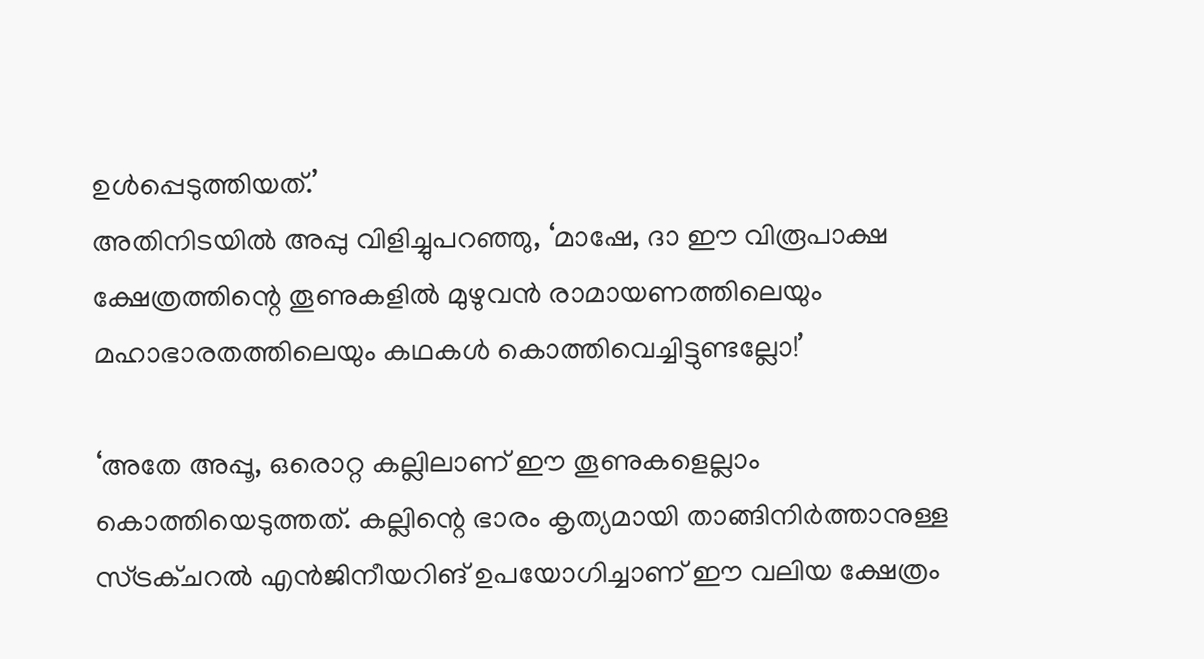ഉള്‍പ്പെടുത്തിയത്.’
അതിനിടയില്‍ അപ്പു വിളിച്ചുപറഞ്ഞു, ‘മാഷേ, ദാ ഈ വിരൂപാക്ഷ ക്ഷേത്രത്തിന്റെ തൂണുകളില്‍ മുഴുവന്‍ രാമായണത്തിലെയും മഹാഭാരതത്തിലെയും കഥകള്‍ കൊത്തിവെച്ചിട്ടുണ്ടല്ലോ!’

‘അതേ അപ്പൂ, ഒരൊറ്റ കല്ലിലാണ് ഈ തൂണുകളെല്ലാം കൊത്തിയെടുത്തത്. കല്ലിന്റെ ഭാരം കൃത്യമായി താങ്ങിനിര്‍ത്താനുള്ള സ്ട്രക്ചറല്‍ എന്‍ജിനീയറിങ് ഉപയോഗിച്ചാണ് ഈ വലിയ ക്ഷേത്രം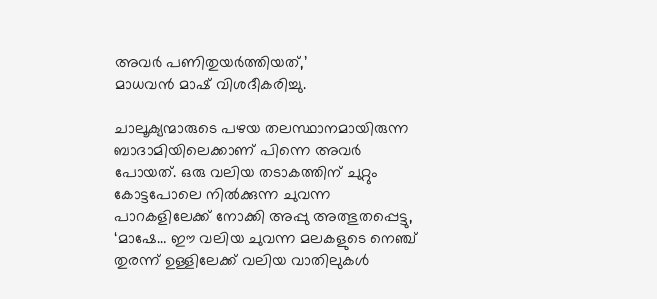അവര്‍ പണിതുയര്‍ത്തിയത്,’
മാധവന്‍ മാഷ് വിശദീകരിച്ചു.

ചാലൂക്യന്മാരുടെ പഴയ തലസ്ഥാനമായിരുന്ന ബാദാമിയിലെക്കാണ് പിന്നെ അവര്‍ പോയത്. ഒരു വലിയ തടാകത്തിന് ചുറ്റും കോട്ടപോലെ നില്‍ക്കുന്ന ചുവന്ന പാറകളിലേക്ക് നോക്കി അപ്പു അത്ഭുതപ്പെട്ടു, ‘മാഷേ… ഈ വലിയ ചുവന്ന മലകളുടെ നെഞ്ച് തുരന്ന് ഉള്ളിലേക്ക് വലിയ വാതിലുകള്‍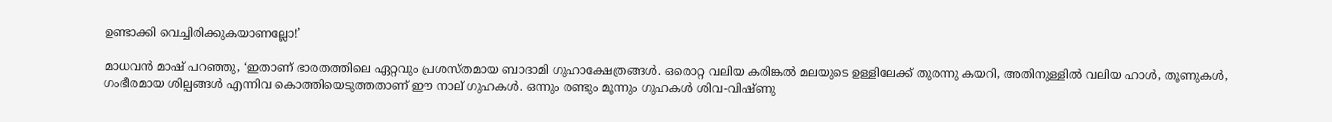ഉണ്ടാക്കി വെച്ചിരിക്കുകയാണല്ലോ!’

മാധവന്‍ മാഷ് പറഞ്ഞു, ‘ഇതാണ് ഭാരതത്തിലെ ഏറ്റവും പ്രശസ്തമായ ബാദാമി ഗുഹാക്ഷേത്രങ്ങള്‍. ഒരൊറ്റ വലിയ കരിങ്കല്‍ മലയുടെ ഉള്ളിലേക്ക് തുരന്നു കയറി, അതിനുള്ളില്‍ വലിയ ഹാള്‍, തൂണുകള്‍, ഗംഭീരമായ ശില്പങ്ങള്‍ എന്നിവ കൊത്തിയെടുത്തതാണ് ഈ നാല് ഗുഹകള്‍. ഒന്നും രണ്ടും മൂന്നും ഗുഹകള്‍ ശിവ-വിഷ്ണു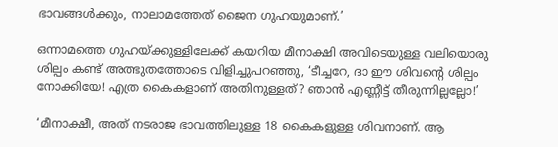ഭാവങ്ങള്‍ക്കും, നാലാമത്തേത് ജൈന ഗുഹയുമാണ്.’

ഒന്നാമത്തെ ഗുഹയ്‌ക്കുള്ളിലേക്ക് കയറിയ മീനാക്ഷി അവിടെയുള്ള വലിയൊരു ശില്പം കണ്ട് അത്ഭുതത്തോടെ വിളിച്ചുപറഞ്ഞു, ‘ടീച്ചറേ, ദാ ഈ ശിവന്റെ ശില്പം നോക്കിയേ! എത്ര കൈകളാണ് അതിനുള്ളത്? ഞാന്‍ എണ്ണീട്ട് തീരുന്നില്ലല്ലോ!’

‘മീനാക്ഷീ, അത് നടരാജ ഭാവത്തിലുള്ള 18 കൈകളുള്ള ശിവനാണ്. ആ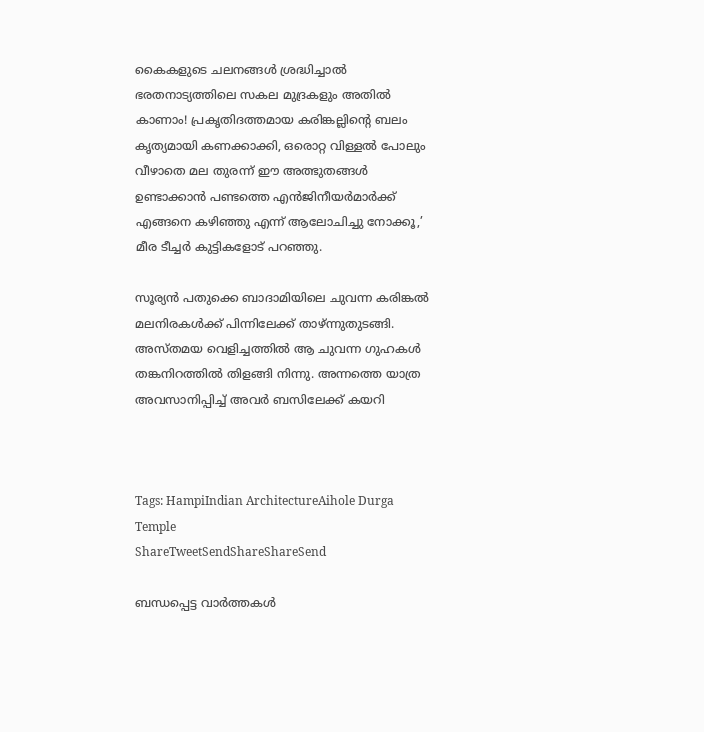കൈകളുടെ ചലനങ്ങള്‍ ശ്രദ്ധിച്ചാല്‍ ഭരതനാട്യത്തിലെ സകല മുദ്രകളും അതില്‍ കാണാം! പ്രകൃതിദത്തമായ കരിങ്കല്ലിന്റെ ബലം കൃത്യമായി കണക്കാക്കി, ഒരൊറ്റ വിള്ളല്‍ പോലും വീഴാതെ മല തുരന്ന് ഈ അത്ഭുതങ്ങള്‍ ഉണ്ടാക്കാന്‍ പണ്ടത്തെ എന്‍ജിനീയര്‍മാര്‍ക്ക് എങ്ങനെ കഴിഞ്ഞു എന്ന് ആലോചിച്ചു നോക്കൂ,’ മീര ടീച്ചര്‍ കുട്ടികളോട് പറഞ്ഞു.

സൂര്യന്‍ പതുക്കെ ബാദാമിയിലെ ചുവന്ന കരിങ്കല്‍ മലനിരകള്‍ക്ക് പിന്നിലേക്ക് താഴ്ന്നുതുടങ്ങി. അസ്തമയ വെളിച്ചത്തില്‍ ആ ചുവന്ന ഗുഹകള്‍ തങ്കനിറത്തില്‍ തിളങ്ങി നിന്നു. അന്നത്തെ യാത്ര അവസാനിപ്പിച്ച് അവര്‍ ബസിലേക്ക് കയറി



Tags: HampiIndian ArchitectureAihole Durga Temple
ShareTweetSendShareShareSend

ബന്ധപ്പെട്ട വാര്‍ത്തകള്‍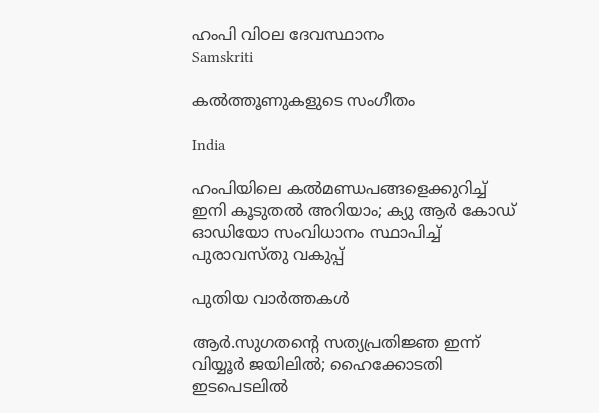ഹംപി വിഠല ദേവസ്ഥാനം
Samskriti

കല്‍ത്തൂണുകളുടെ സംഗീതം

India

ഹംപിയിലെ കല്‍മണ്ഡപങ്ങളെക്കുറിച്ച് ഇനി കൂടുതല്‍ അറിയാം; ക്യു ആര്‍ കോഡ് ഓഡിയോ സംവിധാനം സ്ഥാപിച്ച് പുരാവസ്തു വകുപ്പ്‌

പുതിയ വാര്‍ത്തകള്‍

ആര്‍.സുഗതന്റെ സത്യപ്രതിജ്ഞ ഇന്ന് വിയ്യൂര്‍ ജയിലില്‍; ഹൈക്കോടതി ഇടപെടലില്‍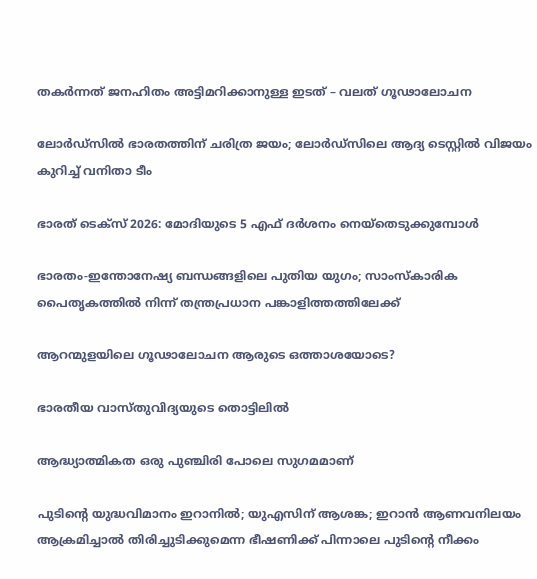തകര്‍ന്നത് ജനഹിതം അട്ടിമറിക്കാനുള്ള ഇടത് – വലത് ഗൂഢാലോചന

ലോര്‍ഡ്‌സില്‍ ഭാരതത്തിന് ചരിത്ര ജയം; ലോര്‍ഡ്സിലെ ആദ്യ ടെസ്റ്റില്‍ വിജയം കുറിച്ച് വനിതാ ടീം

ഭാരത് ടെക്സ് 2026: മോദിയുടെ 5 എഫ് ദര്‍ശനം നെയ്തെടുക്കുമ്പോള്‍

ഭാരതം-ഇന്തോനേഷ്യ ബന്ധങ്ങളിലെ പുതിയ യുഗം; സാംസ്‌കാരിക പൈതൃകത്തില്‍ നിന്ന് തന്ത്രപ്രധാന പങ്കാളിത്തത്തിലേക്ക്

ആറന്മുളയിലെ ഗൂഢാലോചന ആരുടെ ഒത്താശയോടെ?

ഭാരതീയ വാസ്തുവിദ്യയുടെ തൊട്ടിലില്‍

ആദ്ധ്യാത്മികത ഒരു പുഞ്ചിരി പോലെ സുഗമമാണ്

പുടിന്റെ യുദ്ധവിമാനം ഇറാനില്‍; യുഎസിന് ആശങ്ക; ഇറാന്‍ ആണവനിലയം ആക്രമിച്ചാല്‍ തിരിച്ചുടിക്കുമെന്ന ഭീഷണിക്ക് പിന്നാലെ പുടിന്റെ നീക്കം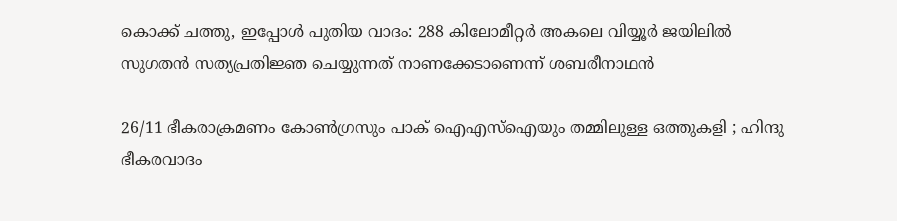കൊക്ക് ചത്തു, ഇപ്പോള്‍ പുതിയ വാദം: 288 കിലോമീറ്റര്‍ അകലെ വിയ്യൂര്‍ ജയിലില്‍ സുഗതന്‍ സത്യപ്രതിജ്ഞ ചെയ്യുന്നത് നാണക്കേടാണെന്ന് ശബരീനാഥന്‍

26/11 ഭീകരാക്രമണം കോൺഗ്രസും പാക് ഐഎസ്ഐയും തമ്മിലുള്ള ഒത്തുകളി ; ഹിന്ദു ഭീകരവാദം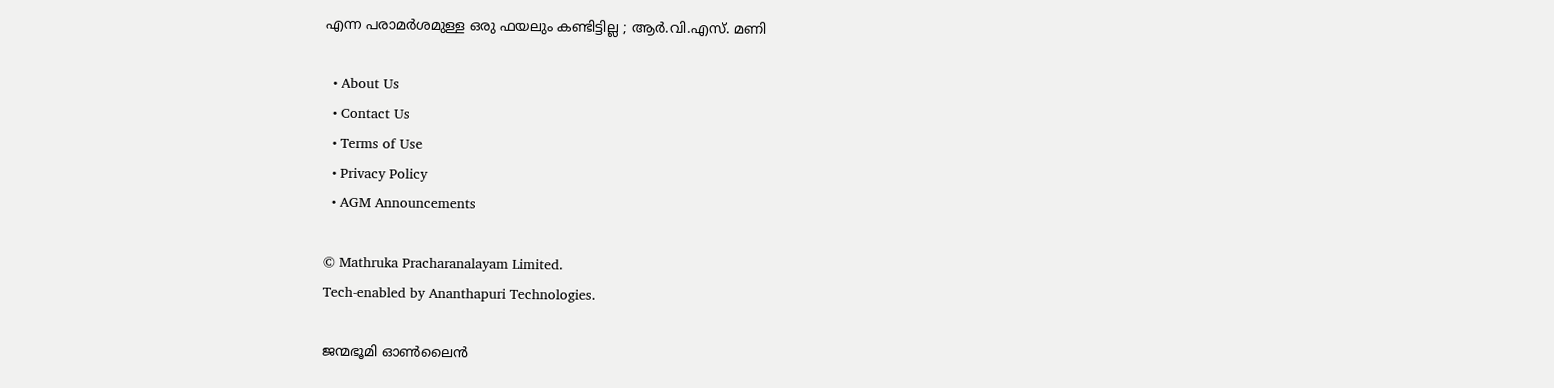എന്ന പരാമർശമുള്ള ഒരു ഫയലും കണ്ടിട്ടില്ല ; ആർ.വി.എസ്. മണി

  • About Us
  • Contact Us
  • Terms of Use
  • Privacy Policy
  • AGM Announcements

© Mathruka Pracharanalayam Limited.
Tech-enabled by Ananthapuri Technologies.

ജന്മഭൂമി ഓണ്‍ലൈന്‍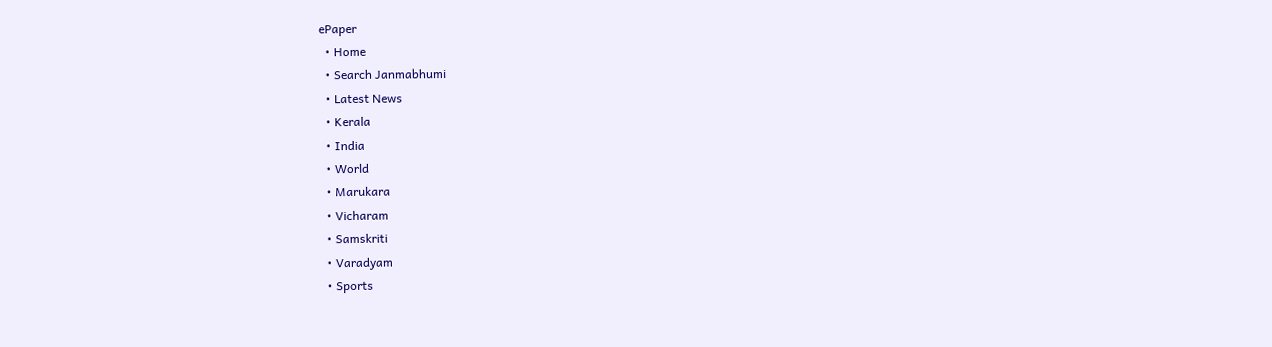ePaper
  • Home
  • Search Janmabhumi
  • Latest News
  • Kerala
  • India
  • World
  • Marukara
  • Vicharam
  • Samskriti
  • Varadyam
  • Sports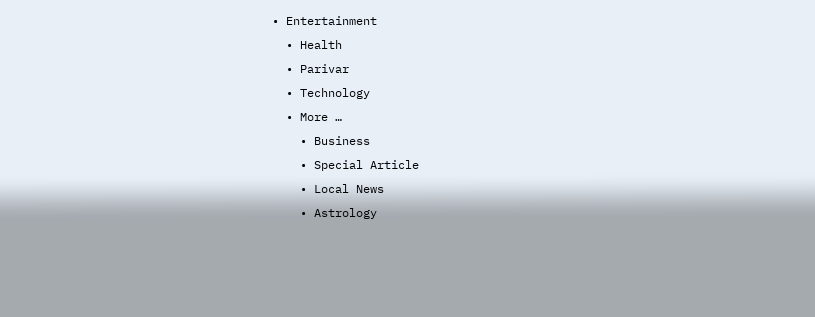• Entertainment
  • Health
  • Parivar
  • Technology
  • More …
    • Business
    • Special Article
    • Local News
    • Astrology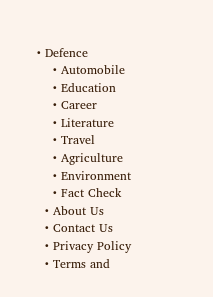• Defence
    • Automobile
    • Education
    • Career
    • Literature
    • Travel
    • Agriculture
    • Environment
    • Fact Check
  • About Us
  • Contact Us
  • Privacy Policy
  • Terms and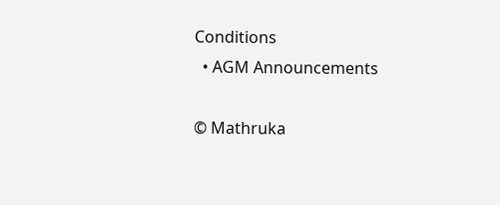Conditions
  • AGM Announcements

© Mathruka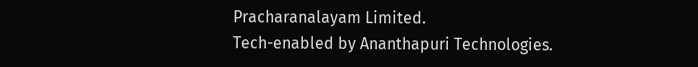Pracharanalayam Limited.
Tech-enabled by Ananthapuri Technologies.